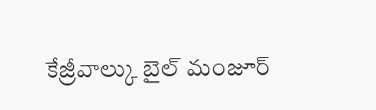కేజ్రీవాల్కు బైల్ మంజూర్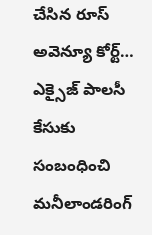చేసిన రూస్ అవెన్యూ కోర్ట్…
ఎక్సైజ్ పాలసీ కేసుకు సంబంధించి మనీలాండరింగ్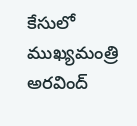కేసులో ముఖ్యమంత్రి అరవింద్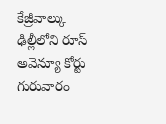కేజ్రీవాల్కు ఢిల్లీలోని రూస్ అవెన్యూ కోర్టు గురువారం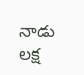నాడు లక్ష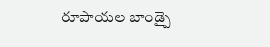రూపాయల బాండ్పై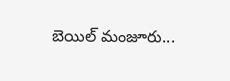బెయిల్ మంజూరు...